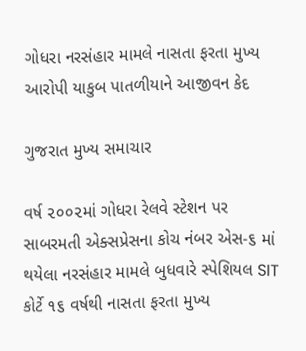ગોધરા નરસંહાર મામલે નાસતા ફરતા મુખ્ય આરોપી યાકુબ પાતળીયાને આજીવન કેદ

ગુજરાત મુખ્ય સમાચાર

વર્ષ ૨૦૦૨માં ગોધરા રેલવે સ્ટેશન પર સાબરમતી એક્સપ્રેસના કોચ નંબર એસ-૬ માં થયેલા નરસંહાર મામલે બુધવારે સ્પેશિયલ SIT કોર્ટે ૧૬ વર્ષથી નાસતા ફરતા મુખ્ય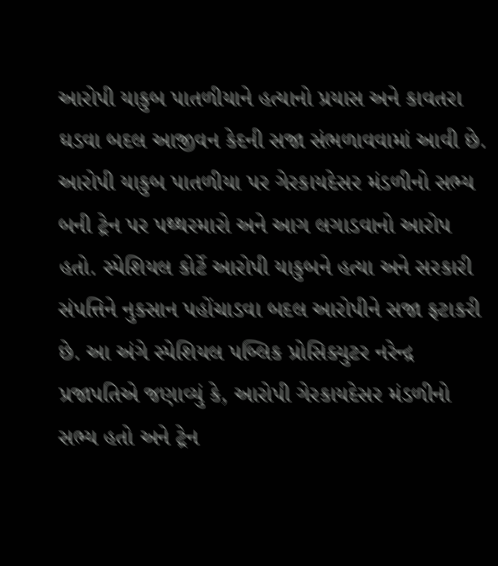આરોપી યાકુબ પાતળીયાને હત્યાનો પ્રયાસ અને કાવતરા ઘડવા બદલ આજીવન કેદની સજા સંભળાવવામાં આવી છે. આરોપી યાકુબ પાતળીયા પર ગેરકાયદેસર મંડળીનો સભ્ય બની ટ્રેન પર પથ્થરમારો અને આગ લગાડવાનો આરોપ હતો. સ્પેશિયલ કોર્ટે આરોપી યાકુબને હત્યા અને સરકારી સંપત્તિને નુકસાન પહોંચાડવા બદલ આરોપીને સજા ફટાકરી છે. આ અંગે સ્પેશિયલ પબ્લિક પ્રોસિક્યુટર નરેન્દ્ર પ્રજાપતિએ જણાવ્યું કે, આરોપી ગેરકાયદેસર મંડળીનો સભ્ય હતો અને ટ્રેન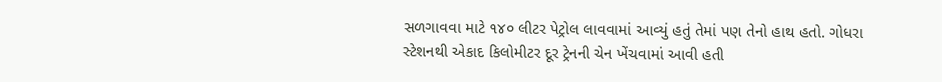સળગાવવા માટે ૧૪૦ લીટર પેટ્રોલ લાવવામાં આવ્યું હતું તેમાં પણ તેનો હાથ હતો. ગોધરા સ્ટેશનથી એકાદ કિલોમીટર દૂર ટ્રેનની ચેન ખેંચવામાં આવી હતી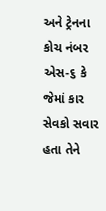અને ટ્રેનના કોચ નંબર એસ-૬ કે જેમાં કાર સેવકો સવાર હતા તેને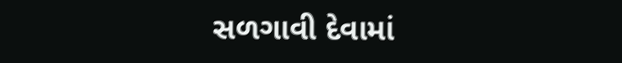સળગાવી દેવામાં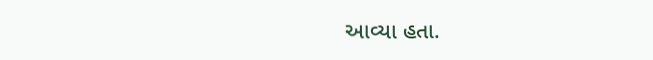આવ્યા હતા.